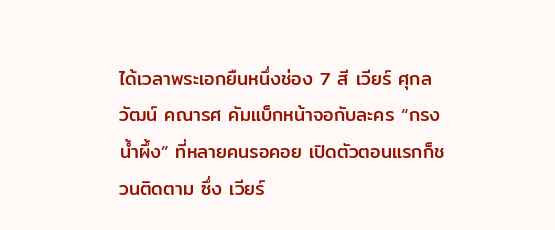ได้เวลาพระเอกยืนหนึ่งช่อง 7 สี เวียร์ ศุกลวัฒน์ คณารศ คัมแบ็กหน้าจอกับละคร “กรงน้ำผึ้ง” ที่หลายคนรอคอย เปิดตัวตอนแรกก็ชวนติดตาม ซึ่ง เวียร์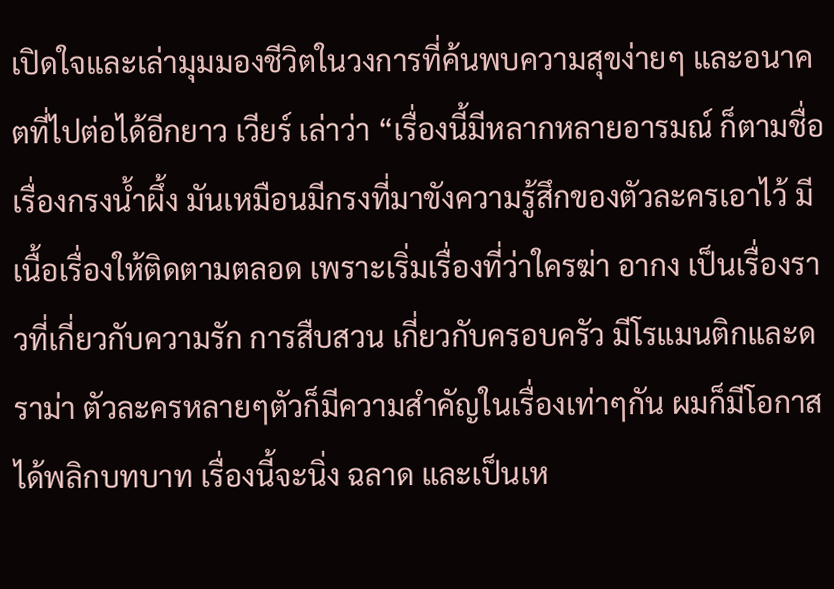เปิดใจและเล่ามุมมองชีวิตในวงการที่ค้นพบความสุขง่ายๆ และอนาคตที่ไปต่อได้อีกยาว เวียร์ เล่าว่า “เรื่องนี้มีหลากหลายอารมณ์ ก็ตามชื่อเรื่องกรงน้ำผึ้ง มันเหมือนมีกรงที่มาขังความรู้สึกของตัวละครเอาไว้ มีเนื้อเรื่องให้ติดตามตลอด เพราะเริ่มเรื่องที่ว่าใครฆ่า อากง เป็นเรื่องราวที่เกี่ยวกับความรัก การสืบสวน เกี่ยวกับครอบครัว มีโรแมนติกและดราม่า ตัวละครหลายๆตัวก็มีความสำคัญในเรื่องเท่าๆกัน ผมก็มีโอกาสได้พลิกบทบาท เรื่องนี้จะนิ่ง ฉลาด และเป็นเห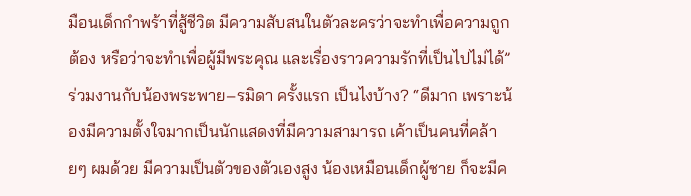มือนเด็กกำพร้าที่สู้ชีวิต มีความสับสนในตัวละครว่าจะทำเพื่อความถูกต้อง หรือว่าจะทำเพื่อผู้มีพระคุณ และเรื่องราวความรักที่เป็นไปไม่ได้”ร่วมงานกับน้องพระพาย–รมิดา ครั้งแรก เป็นไงบ้าง? “ดีมาก เพราะน้องมีความตั้งใจมากเป็นนักแสดงที่มีความสามารถ เค้าเป็นคนที่คล้ายๆ ผมด้วย มีความเป็นตัวของตัวเองสูง น้องเหมือนเด็กผู้ชาย ก็จะมีค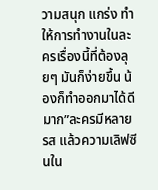วามสนุก แกร่ง ทำให้การทำงานในละครเรื่องนี้ที่ต้องลุยๆ มันก็ง่ายขึ้น น้องก็ทำออกมาได้ดีมาก”ละครมีหลายรส แล้วความเลิฟซีนใน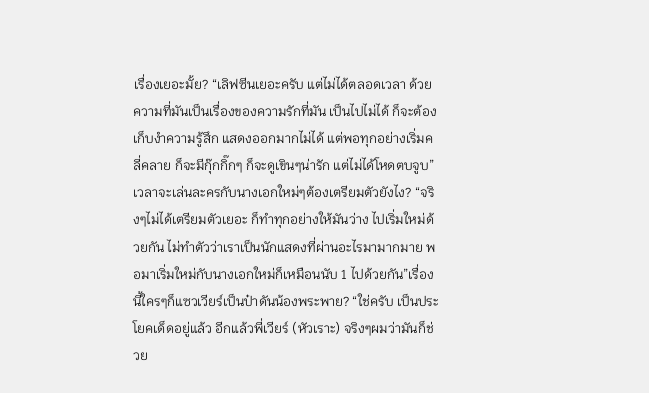เรื่องเยอะมั้ย? “เลิฟซีนเยอะครับ แต่ไม่ได้ตลอดเวลา ด้วยความที่มันเป็นเรื่องของความรักที่มัน เป็นไปไม่ได้ ก็จะต้องเก็บงำความรู้สึก แสดงออกมากไม่ได้ แต่พอทุกอย่างเริ่มคลี่คลาย ก็จะมีกุ๊กกิ๊กๆ ก็จะดูเขินๆน่ารัก แต่ไม่ได้โหดตบจูบ”เวลาจะเล่นละครกับนางเอกใหม่ๆต้องเตรียมตัวยังไง? “จริงๆไม่ได้เตรียมตัวเยอะ ก็ทำทุกอย่างให้มันว่าง ไปเริ่มใหม่ด้วยกัน ไม่ทำตัวว่าเราเป็นนักแสดงที่ผ่านอะไรมามากมาย พอมาเริ่มใหม่กับนางเอกใหม่ก็เหมือนนับ 1 ไปด้วยกัน”เรื่องนี้ใครๆก็แซวเวียร์เป็นป๋าดันน้องพระพาย? “ใช่ครับ เป็นประโยคเด็ดอยู่แล้ว อีกแล้วพี่เวียร์ (หัวเราะ) จริงๆผมว่ามันก็ช่วย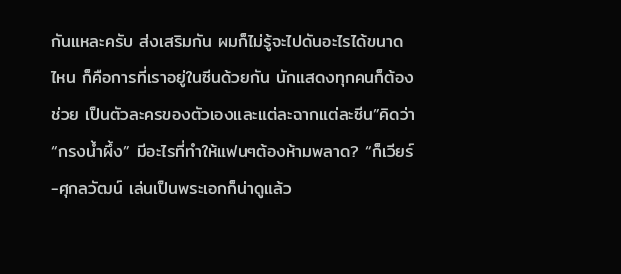กันแหละครับ ส่งเสริมกัน ผมก็ไม่รู้จะไปดันอะไรได้ขนาดไหน ก็คือการที่เราอยู่ในซีนด้วยกัน นักแสดงทุกคนก็ต้องช่วย เป็นตัวละครของตัวเองและแต่ละฉากแต่ละซีน”คิดว่า “กรงน้ำผึ้ง” มีอะไรที่ทำให้แฟนๆต้องห้ามพลาด? “ก็เวียร์-ศุกลวัฒน์ เล่นเป็นพระเอกก็น่าดูแล้ว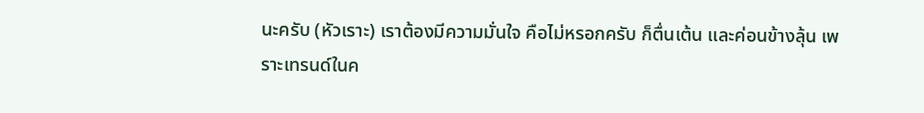นะครับ (หัวเราะ) เราต้องมีความมั่นใจ คือไม่หรอกครับ ก็ตื่นเต้น และค่อนข้างลุ้น เพราะเทรนด์ในค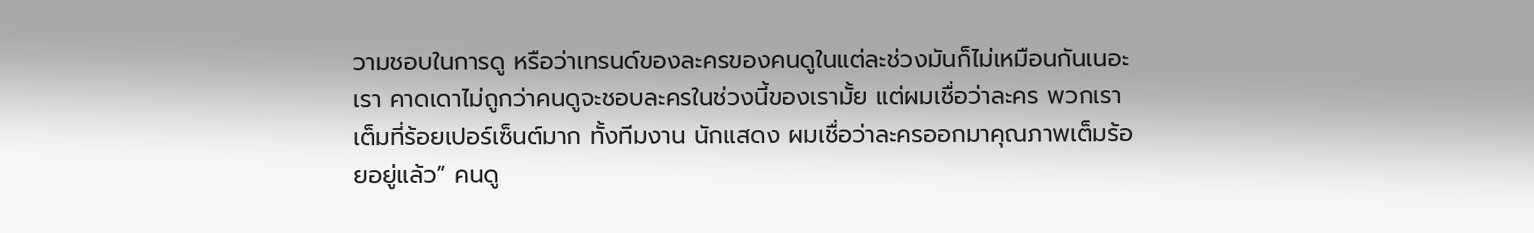วามชอบในการดู หรือว่าเทรนด์ของละครของคนดูในแต่ละช่วงมันก็ไม่เหมือนกันเนอะ เรา คาดเดาไม่ถูกว่าคนดูจะชอบละครในช่วงนี้ของเรามั้ย แต่ผมเชื่อว่าละคร พวกเราเต็มที่ร้อยเปอร์เซ็นต์มาก ทั้งทีมงาน นักแสดง ผมเชื่อว่าละครออกมาคุณภาพเต็มร้อยอยู่แล้ว” คนดู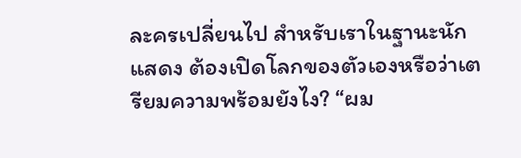ละครเปลี่ยนไป สำหรับเราในฐานะนักแสดง ต้องเปิดโลกของตัวเองหรือว่าเตรียมความพร้อมยังไง? “ผม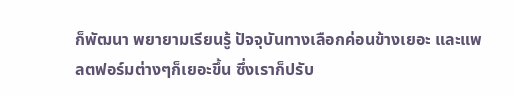ก็พัฒนา พยายามเรียนรู้ ปัจจุบันทางเลือกค่อนข้างเยอะ และแพลตฟอร์มต่างๆก็เยอะขึ้น ซึ่งเราก็ปรับ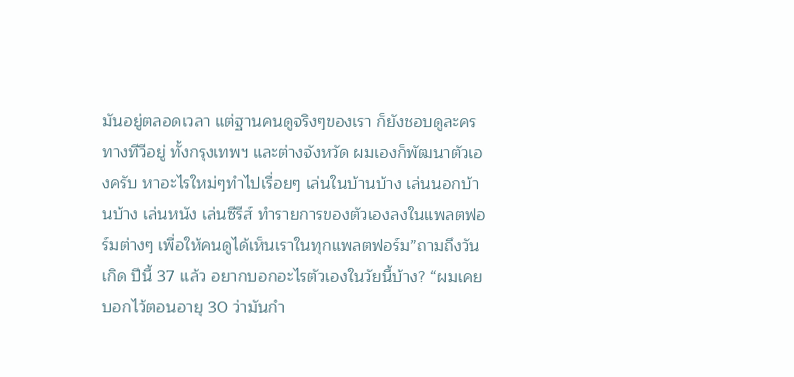มันอยู่ตลอดเวลา แต่ฐานคนดูจริงๆของเรา ก็ยังชอบดูละครทางทีวีอยู่ ทั้งกรุงเทพฯ และต่างจังหวัด ผมเองก็พัฒนาตัวเองครับ หาอะไรใหม่ๆทำไปเรื่อยๆ เล่นในบ้านบ้าง เล่นนอกบ้านบ้าง เล่นหนัง เล่นซีรีส์ ทำรายการของตัวเองลงในแพลตฟอร์มต่างๆ เพื่อให้คนดูได้เห็นเราในทุกแพลตฟอร์ม”ถามถึงวันเกิด ปีนี้ 37 แล้ว อยากบอกอะไรตัวเองในวัยนี้บ้าง? “ผมเคยบอกไว้ตอนอายุ 30 ว่ามันกำ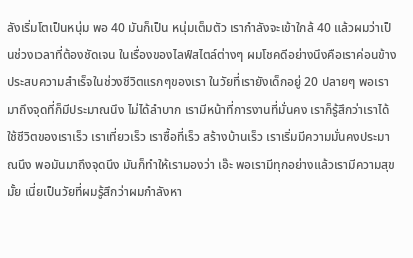ลังเริ่มโตเป็นหนุ่ม พอ 40 มันก็เป็น หนุ่มเต็มตัว เรากำลังจะเข้าใกล้ 40 แล้วผมว่าเป็นช่วงเวลาที่ต้องชัดเจน ในเรื่องของไลฟ์สไตล์ต่างๆ ผมโชคดีอย่างนึงคือเราค่อนข้างประสบความสำเร็จในช่วงชีวิตแรกๆของเรา ในวัยที่เรายังเด็กอยู่ 20 ปลายๆ พอเรามาถึงจุดที่ก็มีประมาณนึง ไม่ได้ลำบาก เรามีหน้าที่การงานที่มั่นคง เราก็รู้สึกว่าเราได้ใช้ชีวิตของเราเร็ว เราเที่ยวเร็ว เราซื้อที่เร็ว สร้างบ้านเร็ว เราเริ่มมีความมั่นคงประมาณนึง พอมันมาถึงจุดนึง มันก็ทำให้เรามองว่า เอ๊ะ พอเรามีทุกอย่างแล้วเรามีความสุขมั้ย เนี่ยเป็นวัยที่ผมรู้สึกว่าผมกำลังหา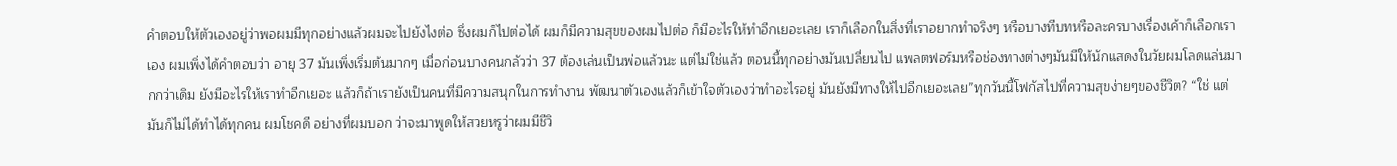คำตอบให้ตัวเองอยู่ว่าพอผมมีทุกอย่างแล้วผมจะไปยังไงต่อ ซึ่งผมก็ไปต่อได้ ผมก็มีความสุขของผมไปต่อ ก็มีอะไรให้ทำอีกเยอะเลย เราก็เลือกในสิ่งที่เราอยากทำจริงๆ หรือบางทีบทหรือละครบางเรื่องเค้าก็เลือกเราเอง ผมเพิ่งได้คำตอบว่า อายุ 37 มันเพิ่งเริ่มต้นมากๆ เมื่อก่อนบางคนกลัวว่า 37 ต้องเล่นเป็นพ่อแล้วนะ แต่ไม่ใช่แล้ว ตอนนี้ทุกอย่างมันเปลี่ยนไป แพลตฟอร์มหรือช่องทางต่างๆมันมีให้นักแสดงในวัยผมโลดแล่นมากกว่าเดิม ยังมีอะไรให้เราทำอีกเยอะ แล้วก็ถ้าเรายังเป็นคนที่มีความสนุกในการทำงาน พัฒนาตัวเองแล้วก็เข้าใจตัวเองว่าทำอะไรอยู่ มันยังมีทางให้ไปอีกเยอะเลย”ทุกวันนี้โฟกัสไปที่ความสุขง่ายๆของชีวิต? “ใช่ แต่มันก็ไม่ได้ทำได้ทุกคน ผมโชคดี อย่างที่ผมบอก ว่าจะมาพูดให้สวยหรูว่าผมมีชีวิ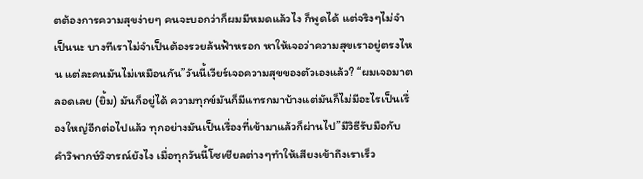ตต้องการความสุขง่ายๆ คนจะบอกว่าก็ผมมีหมดแล้วไง ก็พูดได้ แต่จริงๆไม่จำเป็นนะ บางทีเราไม่จำเป็นต้องรวยล้นฟ้าหรอก หาให้เจอว่าความสุขเราอยู่ตรงไหน แต่ละคนมันไม่เหมือนกัน”วันนี้เวียร์เจอความสุขของตัวเองแล้ว? “ผมเจอมาตลอดเลย (ยิ้ม) มันก็อยู่ได้ ความทุกข์มันก็มีแทรกมาบ้างแต่มันก็ไม่มีอะไรเป็นเรื่องใหญ่อีกต่อไปแล้ว ทุกอย่างมันเป็นเรื่องที่เข้ามาแล้วก็ผ่านไป”มีวิธีรับมือกับคำวิพากษ์วิจารณ์ยังไง เมื่อทุกวันนี้โซเชียลต่างๆทำให้เสียงเข้าถึงเราเร็ว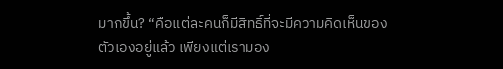มากขึ้น? “คือแต่ละคนก็มีสิทธิ์ที่จะมีความคิดเห็นของตัวเองอยู่แล้ว เพียงแต่เรามอง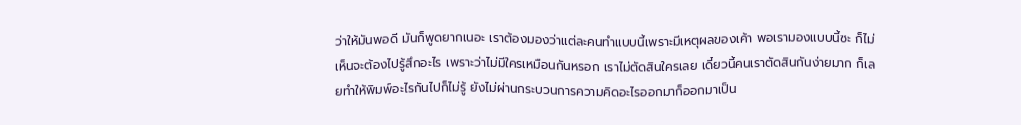ว่าให้มันพอดี มันก็พูดยากเนอะ เราต้องมองว่าแต่ละคนทำแบบนี้เพราะมีเหตุผลของเค้า พอเรามองแบบนี้ซะ ก็ไม่เห็นจะต้องไปรู้สึกอะไร เพราะว่าไม่มีใครเหมือนกันหรอก เราไม่ตัดสินใครเลย เดี๋ยวนี้คนเราตัดสินกันง่ายมาก ก็เลยทำให้พิมพ์อะไรกันไปก็ไม่รู้ ยังไม่ผ่านกระบวนการความคิดอะไรออกมาก็ออกมาเป็น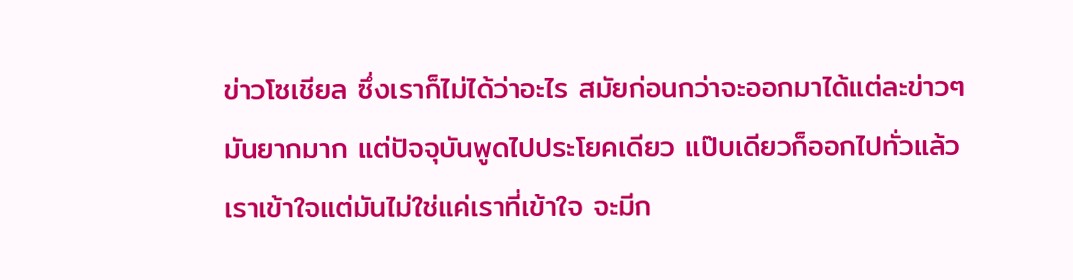ข่าวโซเชียล ซึ่งเราก็ไม่ได้ว่าอะไร สมัยก่อนกว่าจะออกมาได้แต่ละข่าวๆมันยากมาก แต่ปัจจุบันพูดไปประโยคเดียว แป๊บเดียวก็ออกไปทั่วแล้ว เราเข้าใจแต่มันไม่ใช่แค่เราที่เข้าใจ จะมีก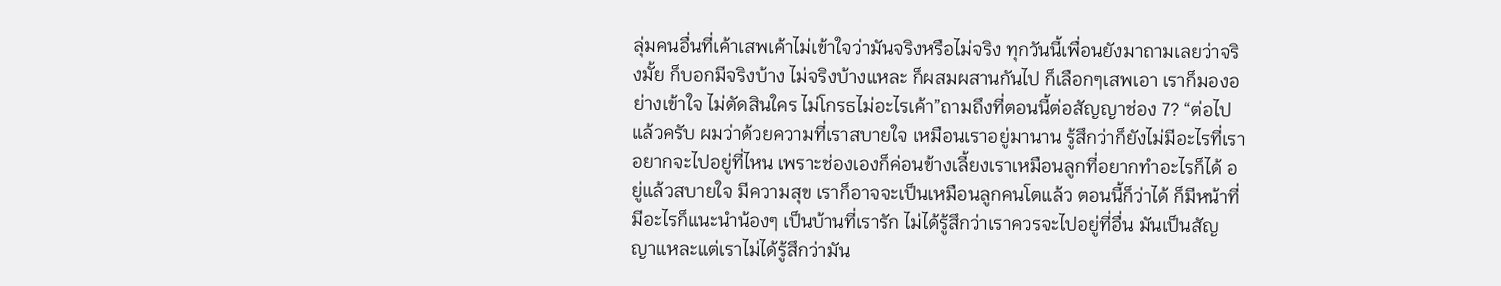ลุ่มคนอื่นที่เค้าเสพเค้าไม่เข้าใจว่ามันจริงหรือไม่จริง ทุกวันนี้เพื่อนยังมาถามเลยว่าจริงมั้ย ก็บอกมีจริงบ้าง ไม่จริงบ้างแหละ ก็ผสมผสานกันไป ก็เลือกๆเสพเอา เราก็มองอย่างเข้าใจ ไม่ตัดสินใคร ไม่โกรธไม่อะไรเค้า”ถามถึงที่ตอนนี้ต่อสัญญาช่อง 7? “ต่อไปแล้วครับ ผมว่าด้วยความที่เราสบายใจ เหมือนเราอยู่มานาน รู้สึกว่าก็ยังไม่มีอะไรที่เราอยากจะไปอยู่ที่ไหน เพราะช่องเองก็ค่อนข้างเลี้ยงเราเหมือนลูกที่อยากทำอะไรก็ได้ อยู่แล้วสบายใจ มีความสุข เราก็อาจจะเป็นเหมือนลูกคนโตแล้ว ตอนนี้ก็ว่าได้ ก็มีหน้าที่มีอะไรก็แนะนำน้องๆ เป็นบ้านที่เรารัก ไม่ได้รู้สึกว่าเราควรจะไปอยู่ที่อื่น มันเป็นสัญญาแหละแต่เราไม่ได้รู้สึกว่ามัน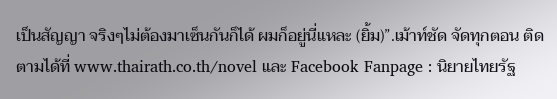เป็นสัญญา จริงๆไม่ต้องมาเซ็นกันก็ได้ ผมก็อยู่นี่แหละ (ยิ้ม)”.เม้าท์ชัด จัดทุกตอน ติดตามได้ที่ www.thairath.co.th/novel และ Facebook Fanpage : นิยายไทยรัฐ